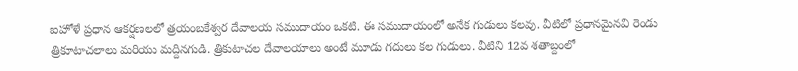ఐహోళే ప్రధాన ఆకర్షణలలో త్రయంబకేశ్వర దేవాలయ సముదాయం ఒకటి. ఈ సముదాయంలో అనేక గుడులు కలవు. వీటిలో ప్రధానమైనవి రెండు త్రికూటాచలాలు మరియు మద్దినగుడి. త్రికుటాచల దేవాలయాలు అంటే మూడు గదులు కల గుడులు. వీటిని 12వ శతాబ్దంలో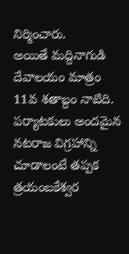నిర్మించారు.
అయితే మద్దినాగుడి దేవాలయం మాత్రం 11వ శతాబ్దం నాటిది. పర్యాటకులు అందమైన నటరాజ విగ్రహాన్ని చూడాలంటే తప్పక త్రయంబకేశ్వర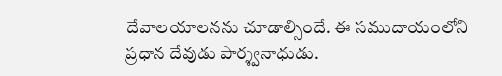దేవాలయాలనను చూడాల్సిందే. ఈ సముదాయంలోని ప్రధాన దేవుడు పార్శ్వనాధుడు.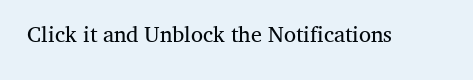Click it and Unblock the Notifications